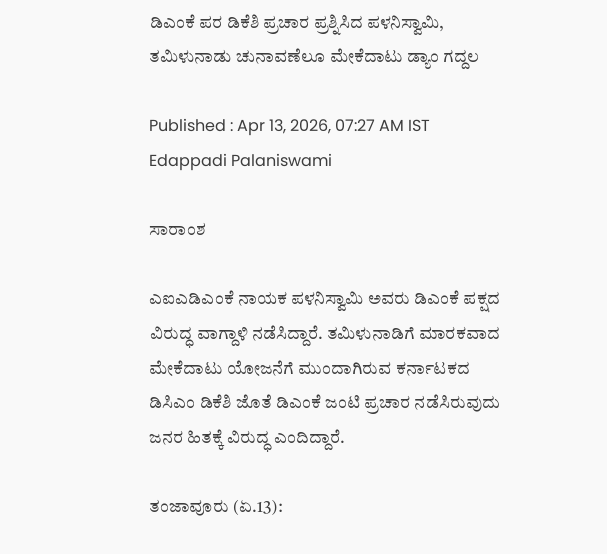ಡಿಎಂಕೆ ಪರ ಡಿಕೆಶಿ ಪ್ರಚಾರ ಪ್ರಶ್ನಿಸಿದ ಪಳನಿಸ್ವಾಮಿ, ತಮಿಳುನಾಡು ಚುನಾವಣೆಲೂ ಮೇಕೆದಾಟು ಡ್ಯಾಂ ಗದ್ದಲ

Published : Apr 13, 2026, 07:27 AM IST
Edappadi Palaniswami

ಸಾರಾಂಶ

ಎಐಎಡಿಎಂಕೆ ನಾಯಕ ಪಳನಿಸ್ವಾಮಿ ಅವರು ಡಿಎಂಕೆ ಪಕ್ಷದ ವಿರುದ್ಧ ವಾಗ್ದಾಳಿ ನಡೆಸಿದ್ದಾರೆ. ತಮಿಳುನಾಡಿಗೆ ಮಾರಕವಾದ ಮೇಕೆದಾಟು ಯೋಜನೆಗೆ ಮುಂದಾಗಿರುವ ಕರ್ನಾಟಕದ ಡಿಸಿಎಂ ಡಿಕೆಶಿ ಜೊತೆ ಡಿಎಂಕೆ ಜಂಟಿ ಪ್ರಚಾರ ನಡೆಸಿರುವುದು ಜನರ ಹಿತಕ್ಕೆ ವಿರುದ್ಧ ಎಂದಿದ್ದಾರೆ.

ತಂಜಾವೂರು (ಏ.13):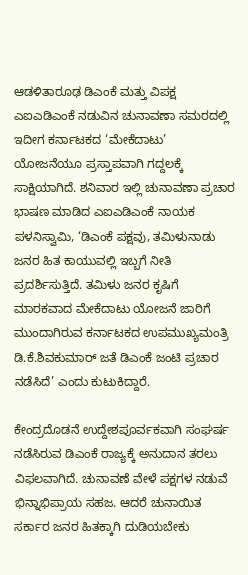ಆಡಳಿತಾರೂಢ ಡಿಎಂಕೆ ಮತ್ತು ವಿಪಕ್ಷ ಎಐಎಡಿಎಂಕೆ ನಡುವಿನ ಚುನಾವಣಾ ಸಮರದಲ್ಲಿ ಇದೀಗ ಕರ್ನಾಟಕದ ‘ಮೇಕೆದಾಟು’ ಯೋಜನೆಯೂ ಪ್ರಸ್ತಾಪವಾಗಿ ಗದ್ದಲಕ್ಕೆ ಸಾಕ್ಷಿಯಾಗಿದೆ. ಶನಿವಾರ ಇಲ್ಲಿ ಚುನಾವಣಾ ಪ್ರಚಾರ ಭಾಷಣ ಮಾಡಿದ ಎಐಎಡಿಎಂಕೆ ನಾಯಕ ಪಳನಿಸ್ವಾಮಿ, ‘ಡಿಎಂಕೆ ಪಕ್ಷವು, ತಮಿಳುನಾಡು ಜನರ ಹಿತ ಕಾಯುವಲ್ಲಿ ಇಬ್ಬಗೆ ನೀತಿ ಪ್ರದರ್ಶಿಸುತ್ತಿದೆ. ತಮಿಳು ಜನರ ಕೃಷಿಗೆ ಮಾರಕವಾದ ಮೇಕೆದಾಟು ಯೋಜನೆ ಜಾರಿಗೆ ಮುಂದಾಗಿರುವ ಕರ್ನಾಟಕದ ಉಪಮುಖ್ಯಮಂತ್ರಿ ಡಿ.ಕೆ.ಶಿವಕುಮಾರ್‌ ಜತೆ ಡಿಎಂಕೆ ಜಂಟಿ ಪ್ರಚಾರ ನಡೆಸಿದೆ’ ಎಂದು ಕುಟುಕಿದ್ದಾರೆ.

ಕೇಂದ್ರದೊಡನೆ ಉದ್ದೇಶಪೂರ್ವಕವಾಗಿ ಸಂಘರ್ಷ ನಡೆಸಿರುವ ಡಿಎಂಕೆ ರಾಜ್ಯಕ್ಕೆ ಅನುದಾನ ತರಲು ವಿಫಲವಾಗಿದೆ. ಚುನಾವಣೆ ವೇಳೆ ಪಕ್ಷಗಳ ನಡುವೆ ಭಿನ್ನಾಭಿಪ್ರಾಯ ಸಹಜ. ಆದರೆ ಚುನಾಯಿತ ಸರ್ಕಾರ ಜನರ ಹಿತಕ್ಕಾಗಿ ದುಡಿಯಬೇಕು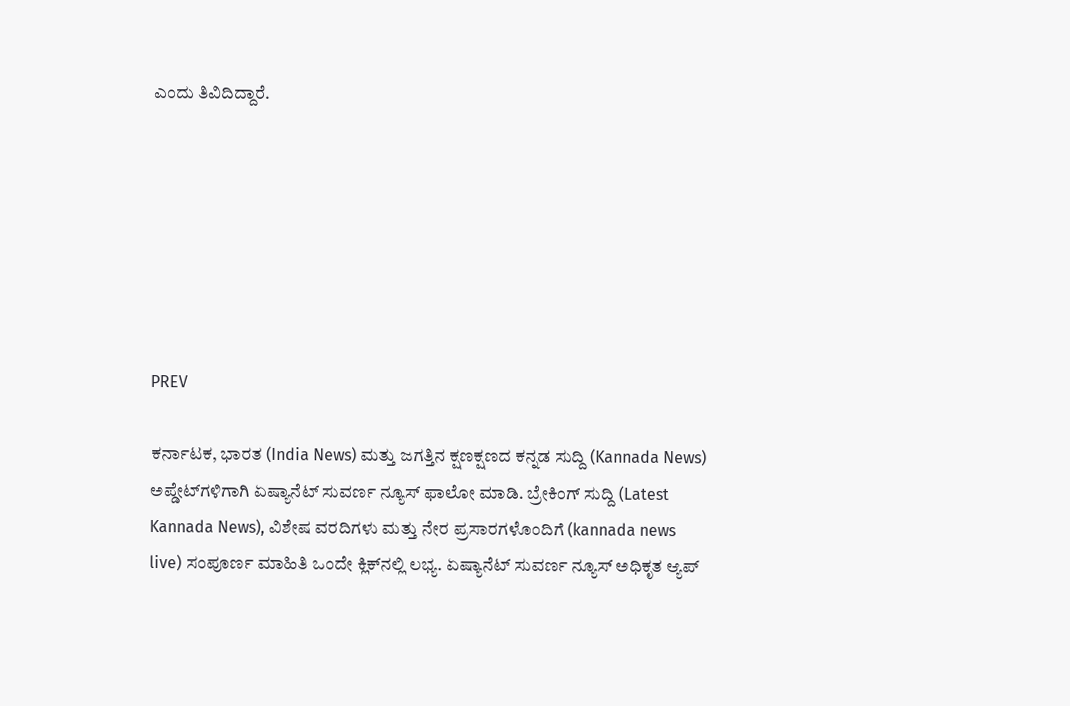ಎಂದು ತಿವಿದಿದ್ದಾರೆ.







PREV

ಕರ್ನಾಟಕ, ಭಾರತ (India News) ಮತ್ತು ಜಗತ್ತಿನ ಕ್ಷಣಕ್ಷಣದ ಕನ್ನಡ ಸುದ್ದಿ (Kannada News) ಅಪ್ಡೇಟ್‌ಗಳಿಗಾಗಿ ಏಷ್ಯಾನೆಟ್ ಸುವರ್ಣ ನ್ಯೂಸ್‌ ಫಾಲೋ ಮಾಡಿ. ಬ್ರೇಕಿಂಗ್ ಸುದ್ದಿ (Latest Kannada News), ವಿಶೇಷ ವರದಿಗಳು ಮತ್ತು ನೇರ ಪ್ರಸಾರಗಳೊಂದಿಗೆ (kannada news live) ಸಂಪೂರ್ಣ ಮಾಹಿತಿ ಒಂದೇ ಕ್ಲಿಕ್‌ನಲ್ಲಿ ಲಭ್ಯ. ಏಷ್ಯಾನೆಟ್ ಸುವರ್ಣ ನ್ಯೂಸ್ ಅಧಿಕೃತ ಆ್ಯಪ್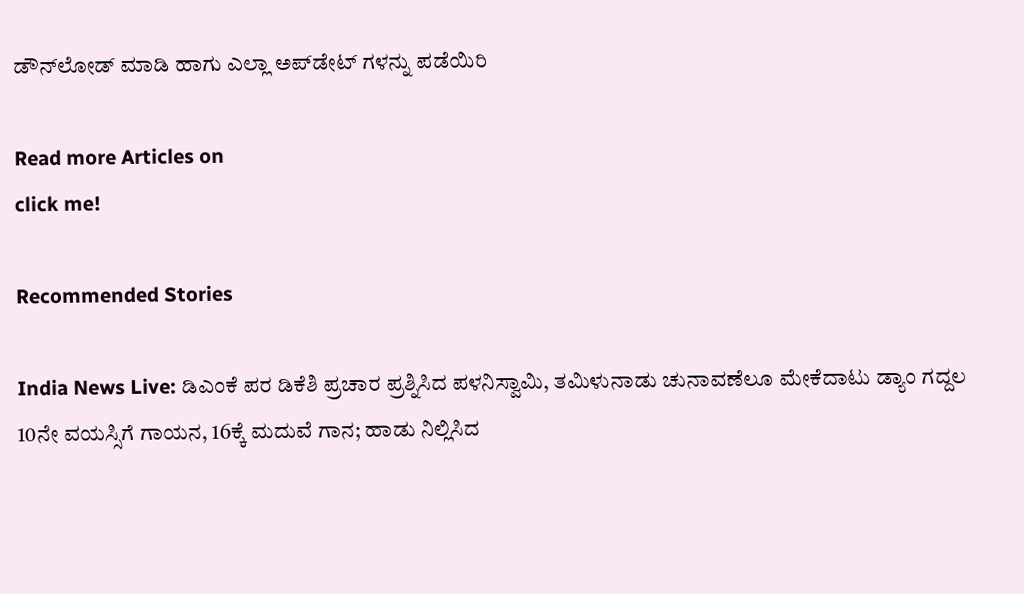ಡೌನ್‌ಲೋಡ್ ಮಾಡಿ ಹಾಗು ಎಲ್ಲಾ ಅಪ್‌ಡೇಟ್ ಗಳನ್ನು ಪಡೆಯಿರಿ

Read more Articles on
click me!

Recommended Stories

India News Live: ಡಿಎಂಕೆ ಪರ ಡಿಕೆಶಿ ಪ್ರಚಾರ ಪ್ರಶ್ನಿಸಿದ ಪಳನಿಸ್ವಾಮಿ, ತಮಿಳುನಾಡು ಚುನಾವಣೆಲೂ ಮೇಕೆದಾಟು ಡ್ಯಾಂ ಗದ್ದಲ
10ನೇ ವಯಸ್ಸಿಗೆ ಗಾಯನ, 16ಕ್ಕೆ ಮದುವೆ ಗಾನ; ಹಾಡು ನಿಲ್ಲಿಸಿದ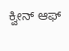ಕ್ವೀನ್‌ ಆಫ್‌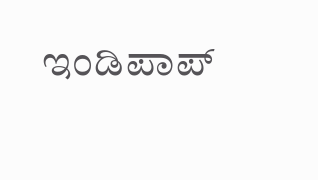ಇಂಡಿಪಾಪ್‌